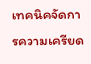เทคนิคจัดการความเครียด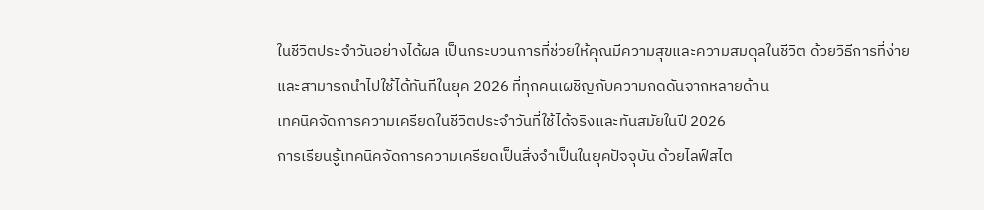ในชีวิตประจำวันอย่างได้ผล เป็นกระบวนการที่ช่วยให้คุณมีความสุขและความสมดุลในชีวิต ด้วยวิธีการที่ง่ายและสามารถนำไปใช้ได้ทันทีในยุค 2026 ที่ทุกคนเผชิญกับความกดดันจากหลายด้าน
เทคนิคจัดการความเครียดในชีวิตประจำวันที่ใช้ได้จริงและทันสมัยในปี 2026
การเรียนรู้เทคนิคจัดการความเครียดเป็นสิ่งจำเป็นในยุคปัจจุบัน ด้วยไลฟ์สไต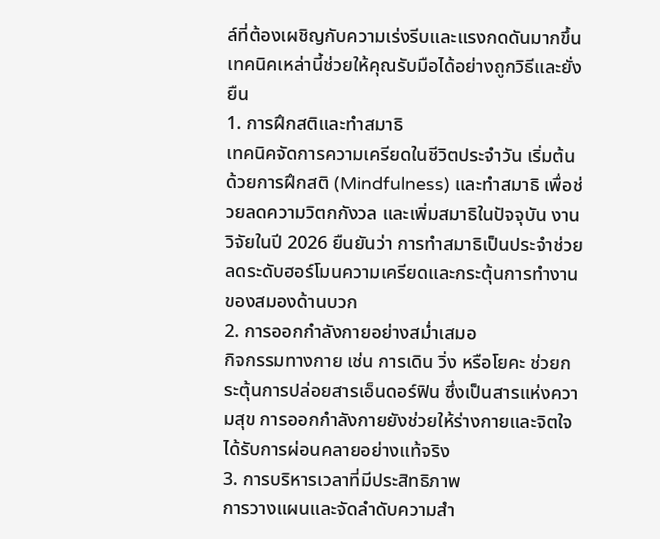ล์ที่ต้องเผชิญกับความเร่งรีบและแรงกดดันมากขึ้น เทคนิคเหล่านี้ช่วยให้คุณรับมือได้อย่างถูกวิธีและยั่งยืน
1. การฝึกสติและทำสมาธิ
เทคนิคจัดการความเครียดในชีวิตประจำวัน เริ่มต้นด้วยการฝึกสติ (Mindfulness) และทำสมาธิ เพื่อช่วยลดความวิตกกังวล และเพิ่มสมาธิในปัจจุบัน งานวิจัยในปี 2026 ยืนยันว่า การทำสมาธิเป็นประจำช่วยลดระดับฮอร์โมนความเครียดและกระตุ้นการทำงานของสมองด้านบวก
2. การออกกำลังกายอย่างสม่ำเสมอ
กิจกรรมทางกาย เช่น การเดิน วิ่ง หรือโยคะ ช่วยกระตุ้นการปล่อยสารเอ็นดอร์ฟิน ซึ่งเป็นสารแห่งความสุข การออกกำลังกายยังช่วยให้ร่างกายและจิตใจได้รับการผ่อนคลายอย่างแท้จริง
3. การบริหารเวลาที่มีประสิทธิภาพ
การวางแผนและจัดลำดับความสำ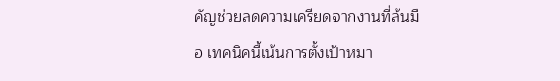คัญช่วยลดความเครียดจากงานที่ล้นมือ เทคนิคนี้เน้นการตั้งเป้าหมา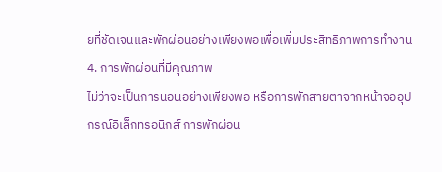ยที่ชัดเจนและพักผ่อนอย่างเพียงพอเพื่อเพิ่มประสิทธิภาพการทำงาน
4. การพักผ่อนที่มีคุณภาพ
ไม่ว่าจะเป็นการนอนอย่างเพียงพอ หรือการพักสายตาจากหน้าจออุปกรณ์อิเล็กทรอนิกส์ การพักผ่อน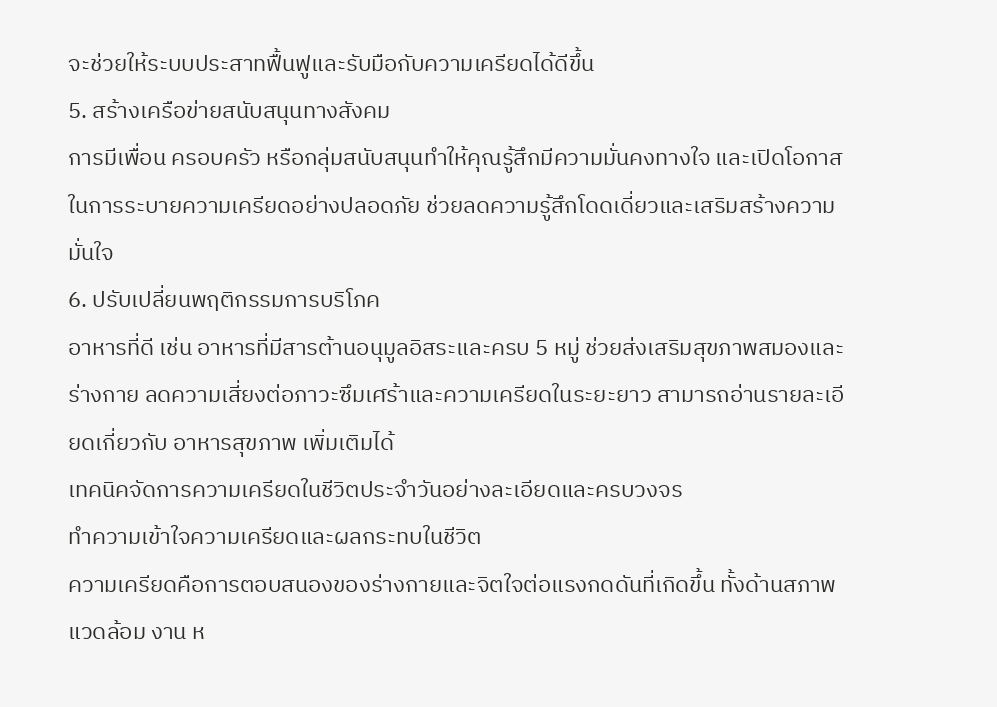จะช่วยให้ระบบประสาทฟื้นฟูและรับมือกับความเครียดได้ดีขึ้น
5. สร้างเครือข่ายสนับสนุนทางสังคม
การมีเพื่อน ครอบครัว หรือกลุ่มสนับสนุนทำให้คุณรู้สึกมีความมั่นคงทางใจ และเปิดโอกาสในการระบายความเครียดอย่างปลอดภัย ช่วยลดความรู้สึกโดดเดี่ยวและเสริมสร้างความมั่นใจ
6. ปรับเปลี่ยนพฤติกรรมการบริโภค
อาหารที่ดี เช่น อาหารที่มีสารต้านอนุมูลอิสระและครบ 5 หมู่ ช่วยส่งเสริมสุขภาพสมองและร่างกาย ลดความเสี่ยงต่อภาวะซึมเศร้าและความเครียดในระยะยาว สามารถอ่านรายละเอียดเกี่ยวกับ อาหารสุขภาพ เพิ่มเติมได้
เทคนิคจัดการความเครียดในชีวิตประจำวันอย่างละเอียดและครบวงจร
ทำความเข้าใจความเครียดและผลกระทบในชีวิต
ความเครียดคือการตอบสนองของร่างกายและจิตใจต่อแรงกดดันที่เกิดขึ้น ทั้งด้านสภาพแวดล้อม งาน ห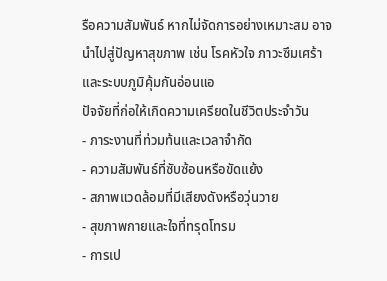รือความสัมพันธ์ หากไม่จัดการอย่างเหมาะสม อาจนำไปสู่ปัญหาสุขภาพ เช่น โรคหัวใจ ภาวะซึมเศร้า และระบบภูมิคุ้มกันอ่อนแอ
ปัจจัยที่ก่อให้เกิดความเครียดในชีวิตประจำวัน
- ภาระงานที่ท่วมท้นและเวลาจำกัด
- ความสัมพันธ์ที่ซับซ้อนหรือขัดแย้ง
- สภาพแวดล้อมที่มีเสียงดังหรือวุ่นวาย
- สุขภาพกายและใจที่ทรุดโทรม
- การเป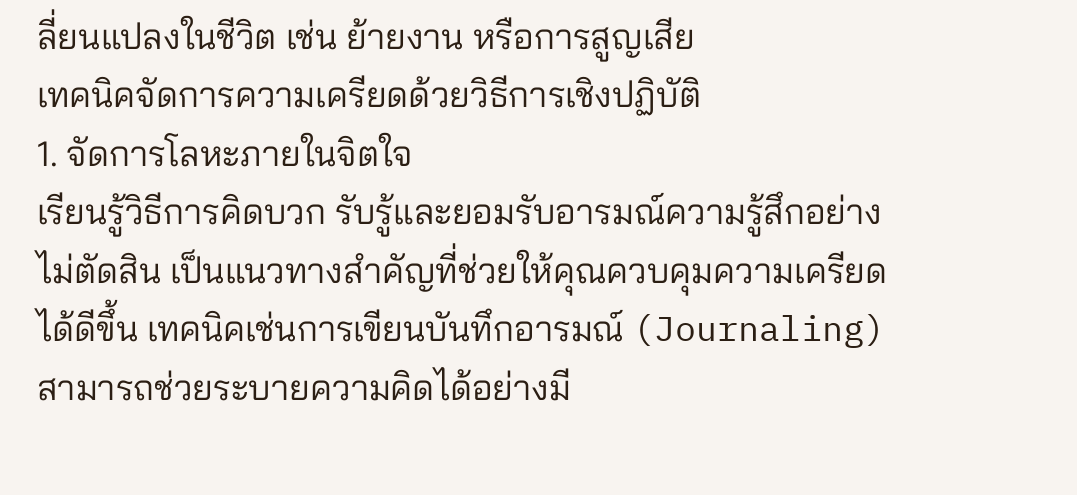ลี่ยนแปลงในชีวิต เช่น ย้ายงาน หรือการสูญเสีย
เทคนิคจัดการความเครียดด้วยวิธีการเชิงปฏิบัติ
1. จัดการโลหะภายในจิตใจ
เรียนรู้วิธีการคิดบวก รับรู้และยอมรับอารมณ์ความรู้สึกอย่างไม่ตัดสิน เป็นแนวทางสำคัญที่ช่วยให้คุณควบคุมความเครียดได้ดีขึ้น เทคนิคเช่นการเขียนบันทึกอารมณ์ (Journaling) สามารถช่วยระบายความคิดได้อย่างมี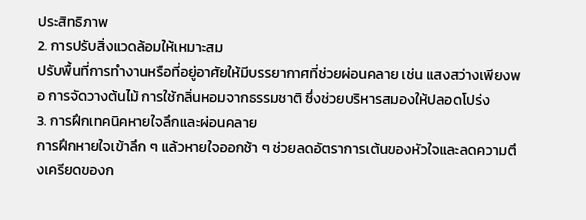ประสิทธิภาพ
2. การปรับสิ่งแวดล้อมให้เหมาะสม
ปรับพื้นที่การทำงานหรือที่อยู่อาศัยให้มีบรรยากาศที่ช่วยผ่อนคลาย เช่น แสงสว่างเพียงพอ การจัดวางต้นไม้ การใช้กลิ่นหอมจากธรรมชาติ ซึ่งช่วยบริหารสมองให้ปลอดโปร่ง
3. การฝึกเทคนิคหายใจลึกและผ่อนคลาย
การฝึกหายใจเข้าลึก ๆ แล้วหายใจออกช้า ๆ ช่วยลดอัตราการเต้นของหัวใจและลดความตึงเครียดของก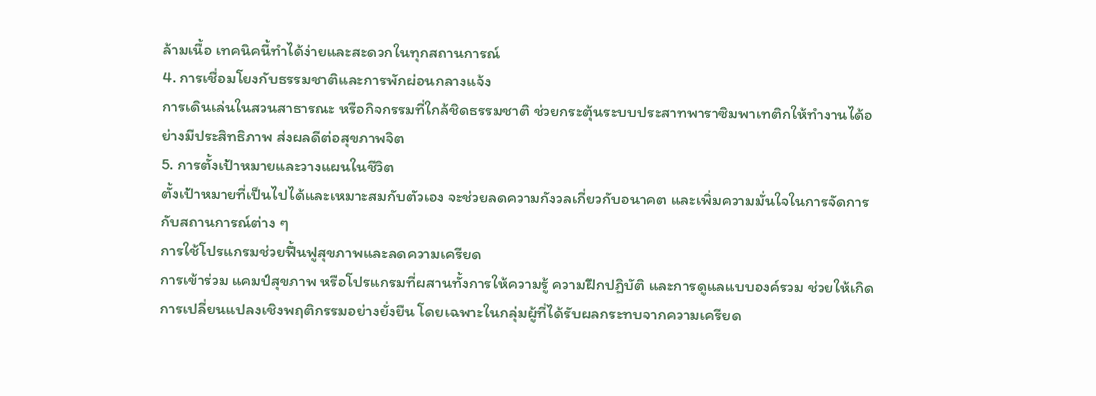ล้ามเนื้อ เทคนิคนี้ทำได้ง่ายและสะดวกในทุกสถานการณ์
4. การเชื่อมโยงกับธรรมชาติและการพักผ่อนกลางแจ้ง
การเดินเล่นในสวนสาธารณะ หรือกิจกรรมที่ใกล้ชิดธรรมชาติ ช่วยกระตุ้นระบบประสาทพาราซิมพาเทติกให้ทำงานได้อย่างมีประสิทธิภาพ ส่งผลดีต่อสุขภาพจิต
5. การตั้งเป้าหมายและวางแผนในชีวิต
ตั้งเป้าหมายที่เป็นไปได้และเหมาะสมกับตัวเอง จะช่วยลดความกังวลเกี่ยวกับอนาคต และเพิ่มความมั่นใจในการจัดการกับสถานการณ์ต่าง ๆ
การใช้โปรแกรมช่วยฟื้นฟูสุขภาพและลดความเครียด
การเข้าร่วม แคมป์สุขภาพ หรือโปรแกรมที่ผสานทั้งการให้ความรู้ ความฝึกปฏิบัติ และการดูแลแบบองค์รวม ช่วยให้เกิดการเปลี่ยนแปลงเชิงพฤติกรรมอย่างยั่งยืน โดยเฉพาะในกลุ่มผู้ที่ได้รับผลกระทบจากความเครียด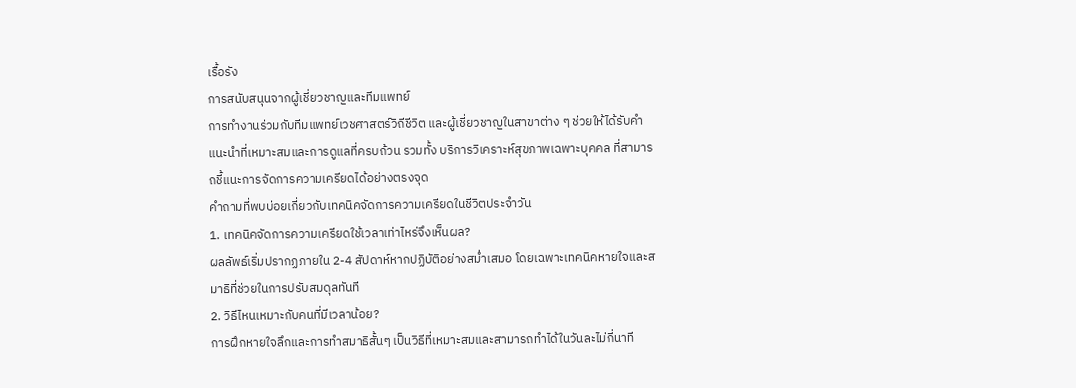เรื้อรัง
การสนับสนุนจากผู้เชี่ยวชาญและทีมแพทย์
การทำงานร่วมกับทีมแพทย์เวชศาสตร์วิถีชีวิต และผู้เชี่ยวชาญในสาขาต่าง ๆ ช่วยให้ได้รับคำแนะนำที่เหมาะสมและการดูแลที่ครบถ้วน รวมทั้ง บริการวิเคราะห์สุขภาพเฉพาะบุคคล ที่สามารถชี้แนะการจัดการความเครียดได้อย่างตรงจุด
คำถามที่พบบ่อยเกี่ยวกับเทคนิคจัดการความเครียดในชีวิตประจำวัน
1. เทคนิคจัดการความเครียดใช้เวลาเท่าไหร่จึงเห็นผล?
ผลลัพธ์เริ่มปรากฏภายใน 2-4 สัปดาห์หากปฏิบัติอย่างสม่ำเสมอ โดยเฉพาะเทคนิคหายใจและสมาธิที่ช่วยในการปรับสมดุลทันที
2. วิธีไหนเหมาะกับคนที่มีเวลาน้อย?
การฝึกหายใจลึกและการทำสมาธิสั้นๆ เป็นวิธีที่เหมาะสมและสามารถทำได้ในวันละไม่กี่นาที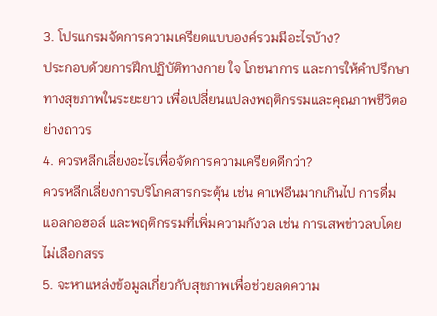3. โปรแกรมจัดการความเครียดแบบองค์รวมมีอะไรบ้าง?
ประกอบด้วยการฝึกปฏิบัติทางกาย ใจ โภชนาการ และการให้คำปรึกษาทางสุขภาพในระยะยาว เพื่อเปลี่ยนแปลงพฤติกรรมและคุณภาพชีวิตอย่างถาวร
4. ควรหลีกเลี่ยงอะไรเพื่อจัดการความเครียดดีกว่า?
ควรหลีกเลี่ยงการบริโภคสารกระตุ้น เช่น คาเฟอีนมากเกินไป การดื่มแอลกอฮอล์ และพฤติกรรมที่เพิ่มความกังวล เช่น การเสพข่าวลบโดยไม่เลือกสรร
5. จะหาแหล่งข้อมูลเกี่ยวกับสุขภาพเพื่อช่วยลดความ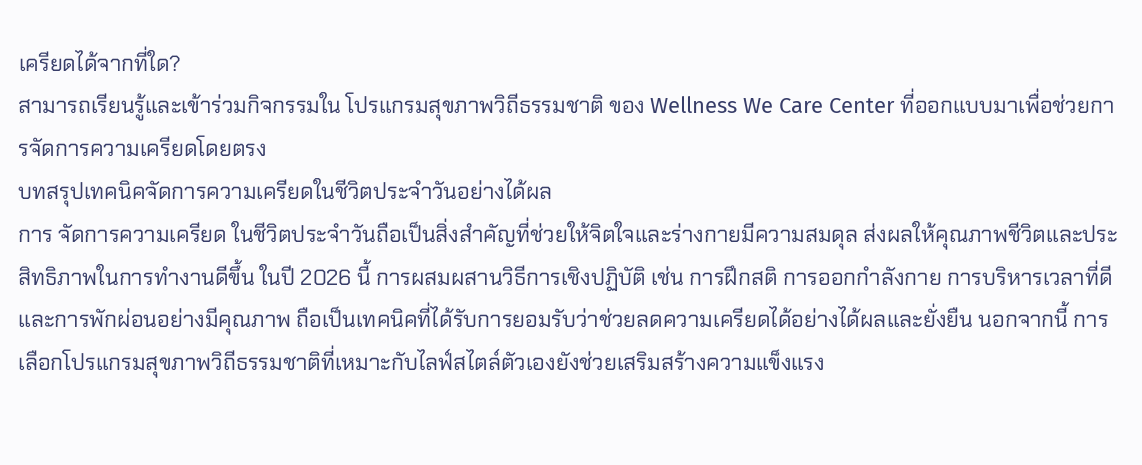เครียดได้จากที่ใด?
สามารถเรียนรู้และเข้าร่วมกิจกรรมใน โปรแกรมสุขภาพวิถีธรรมชาติ ของ Wellness We Care Center ที่ออกแบบมาเพื่อช่วยการจัดการความเครียดโดยตรง
บทสรุปเทคนิคจัดการความเครียดในชีวิตประจำวันอย่างได้ผล
การ จัดการความเครียด ในชีวิตประจำวันถือเป็นสิ่งสำคัญที่ช่วยให้จิตใจและร่างกายมีความสมดุล ส่งผลให้คุณภาพชีวิตและประสิทธิภาพในการทำงานดีขึ้น ในปี 2026 นี้ การผสมผสานวิธีการเชิงปฏิบัติ เช่น การฝึกสติ การออกกำลังกาย การบริหารเวลาที่ดี และการพักผ่อนอย่างมีคุณภาพ ถือเป็นเทคนิคที่ได้รับการยอมรับว่าช่วยลดความเครียดได้อย่างได้ผลและยั่งยืน นอกจากนี้ การเลือกโปรแกรมสุขภาพวิถีธรรมชาติที่เหมาะกับไลฟ์สไตล์ตัวเองยังช่วยเสริมสร้างความแข็งแรง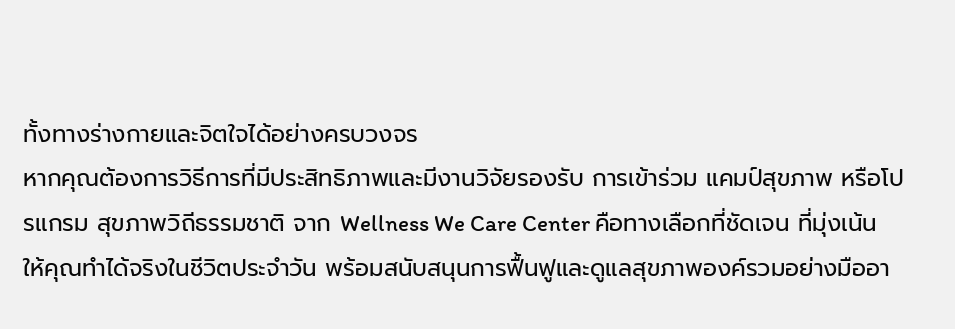ทั้งทางร่างกายและจิตใจได้อย่างครบวงจร
หากคุณต้องการวิธีการที่มีประสิทธิภาพและมีงานวิจัยรองรับ การเข้าร่วม แคมป์สุขภาพ หรือโปรแกรม สุขภาพวิถีธรรมชาติ จาก Wellness We Care Center คือทางเลือกที่ชัดเจน ที่มุ่งเน้นให้คุณทำได้จริงในชีวิตประจำวัน พร้อมสนับสนุนการฟื้นฟูและดูแลสุขภาพองค์รวมอย่างมืออา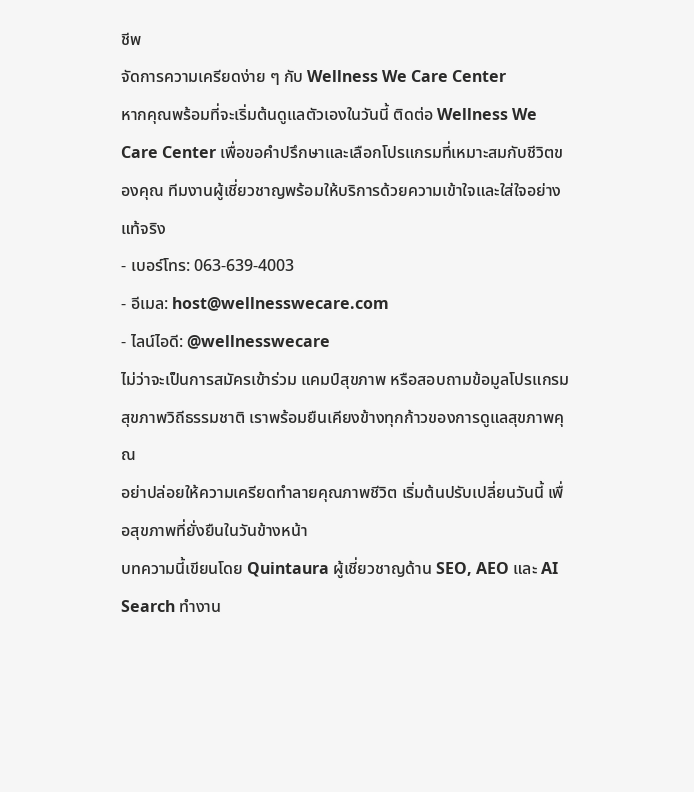ชีพ
จัดการความเครียดง่าย ๆ กับ Wellness We Care Center
หากคุณพร้อมที่จะเริ่มต้นดูแลตัวเองในวันนี้ ติดต่อ Wellness We Care Center เพื่อขอคำปรึกษาและเลือกโปรแกรมที่เหมาะสมกับชีวิตของคุณ ทีมงานผู้เชี่ยวชาญพร้อมให้บริการด้วยความเข้าใจและใส่ใจอย่างแท้จริง
- เบอร์โทร: 063-639-4003
- อีเมล: host@wellnesswecare.com
- ไลน์ไอดี: @wellnesswecare
ไม่ว่าจะเป็นการสมัครเข้าร่วม แคมป์สุขภาพ หรือสอบถามข้อมูลโปรแกรม สุขภาพวิถีธรรมชาติ เราพร้อมยืนเคียงข้างทุกก้าวของการดูแลสุขภาพคุณ
อย่าปล่อยให้ความเครียดทำลายคุณภาพชีวิต เริ่มต้นปรับเปลี่ยนวันนี้ เพื่อสุขภาพที่ยั่งยืนในวันข้างหน้า
บทความนี้เขียนโดย Quintaura ผู้เชี่ยวชาญด้าน SEO, AEO และ AI Search ทำงาน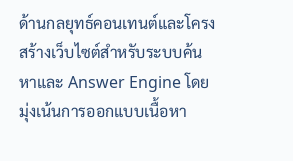ด้านกลยุทธ์คอนเทนต์และโครงสร้างเว็บไซต์สำหรับระบบค้นหาและ Answer Engine โดยมุ่งเน้นการออกแบบเนื้อหา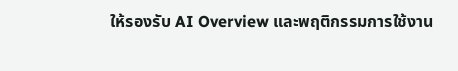ให้รองรับ AI Overview และพฤติกรรมการใช้งาน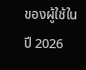ของผู้ใช้ในปี 2026